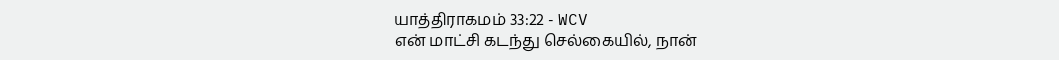யாத்திராகமம் 33:22 - WCV
என் மாட்சி கடந்து செல்கையில், நான்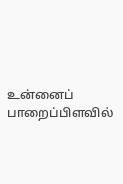உன்னைப் பாறைப்பிளவில்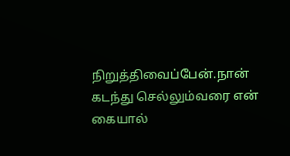நிறுத்திவைப்பேன்.நான் கடந்து செல்லும்வரை என் கையால்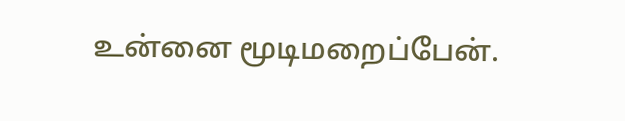உன்னை மூடிமறைப்பேன்.